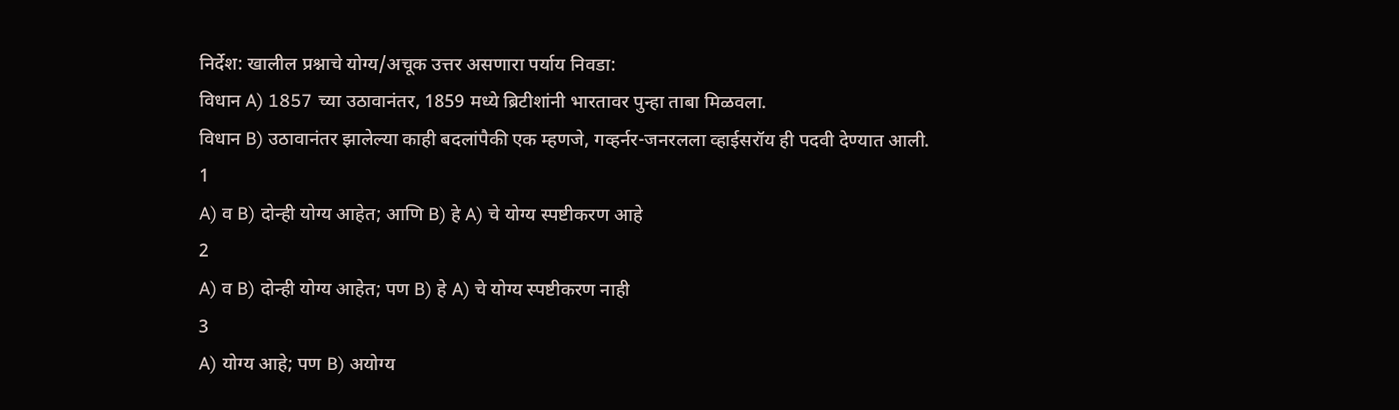निर्देश: खालील प्रश्नाचे योग्य/अचूक उत्तर असणारा पर्याय निवडा:
विधान A) 1857 च्या उठावानंतर, 1859 मध्ये ब्रिटीशांनी भारतावर पुन्हा ताबा मिळवला.
विधान B) उठावानंतर झालेल्या काही बदलांपैकी एक म्हणजे, गव्हर्नर-जनरलला व्हाईसरॉय ही पदवी देण्यात आली.
1
A) व B) दोन्ही योग्य आहेत; आणि B) हे A) चे योग्य स्पष्टीकरण आहे
2
A) व B) दोन्ही योग्य आहेत; पण B) हे A) चे योग्य स्पष्टीकरण नाही
3
A) योग्य आहे; पण B) अयोग्य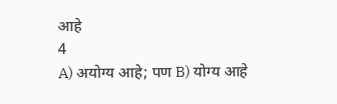आहे
4
A) अयोग्य आहे; पण B) योग्य आहे